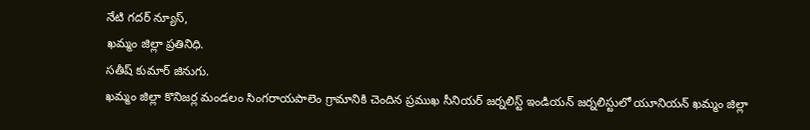నేటి గదర్ న్యూస్,
ఖమ్మం జిల్లా ప్రతినిధి.
సతీష్ కుమార్ జినుగు.
ఖమ్మం జిల్లా కొనిజర్ల మండలం సింగరాయపాలెం గ్రామానికి చెందిన ప్రముఖ సీనియర్ జర్నలిస్ట్ ఇండియన్ జర్నలిస్టులో యూనియన్ ఖమ్మం జిల్లా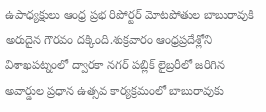ఉపాధ్యక్షులు ఆంధ్ర ప్రభ రిపోర్టర్ మోటపోతుల బాబురావుకి అరుదైన గౌరవం దక్కింది.శుక్రవారం ఆంధ్రప్రదేశ్లోని విశాఖపట్నంలో ద్వారకా నగర్ పబ్లిక్ లైబ్రరీలో జరిగిన అవార్డుల ప్రధాన ఉత్సవ కార్యక్రమంలో బాబురావుకు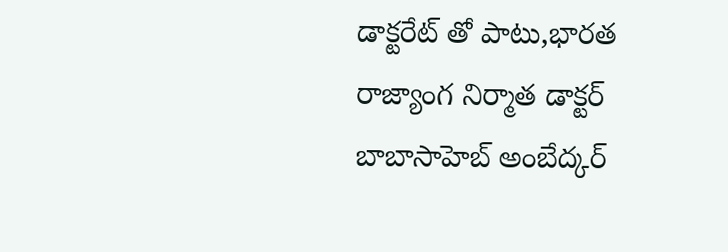డాక్టరేట్ తో పాటు,భారత రాజ్యాంగ నిర్మాత డాక్టర్ బాబాసాహెబ్ అంబేద్కర్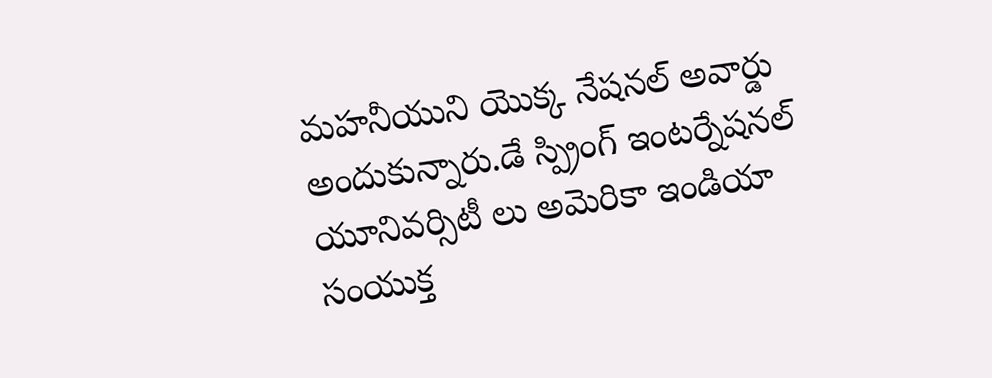మహనీయుని యొక్క నేషనల్ అవార్డు అందుకున్నారు.డే స్ప్రింగ్ ఇంటర్నేషనల్ యూనివర్సిటీ లు అమెరికా ఇండియా సంయుక్త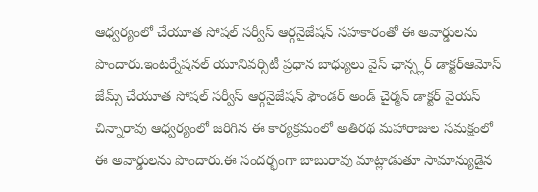ఆధ్వర్యంలో చేయూత సోషల్ సర్వీస్ ఆర్గనైజేషన్ సహకారంతో ఈ అవార్డులను పొందారు.ఇంటర్నేషనల్ యూనివర్సిటీ ప్రధాన బాధ్యులు వైస్ ఛాన్స్లర్ డాక్టర్ఆమోస్ జేమ్స్ చేయూత సోషల్ సర్వీస్ ఆర్గనైజేషన్ ఫౌండర్ అండ్ చైర్మన్ డాక్టర్ వైయస్ చిన్నారావు ఆధ్వర్యంలో జరిగిన ఈ కార్యక్రమంలో అతిరథ మహారాజుల సమక్షంలో ఈ అవార్డులను పొందారు.ఈ సందర్భంగా బాబురావు మాట్లాడుతూ సామాన్యుడైన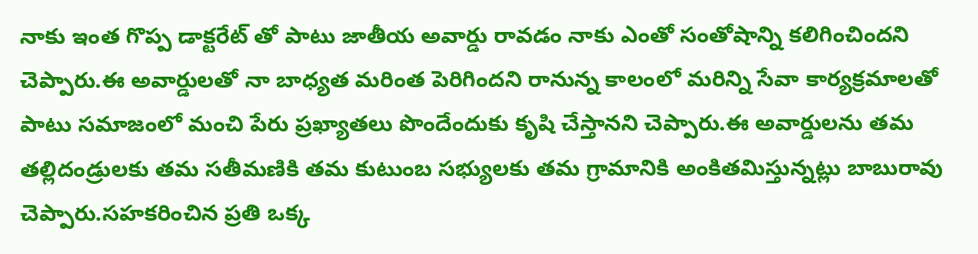నాకు ఇంత గొప్ప డాక్టరేట్ తో పాటు జాతీయ అవార్డు రావడం నాకు ఎంతో సంతోషాన్ని కలిగించిందని చెప్పారు.ఈ అవార్డులతో నా బాధ్యత మరింత పెరిగిందని రానున్న కాలంలో మరిన్ని సేవా కార్యక్రమాలతో పాటు సమాజంలో మంచి పేరు ప్రఖ్యాతలు పొందేందుకు కృషి చేస్తానని చెప్పారు.ఈ అవార్డులను తమ తల్లిదండ్రులకు తమ సతీమణికి తమ కుటుంబ సభ్యులకు తమ గ్రామానికి అంకితమిస్తున్నట్లు బాబురావు చెప్పారు.సహకరించిన ప్రతి ఒక్క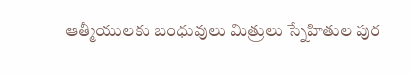ఆత్మీయులకు బంధువులు మిత్రులు స్నేహితుల పుర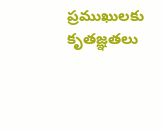ప్రముఖులకు కృతజ్ఞతలు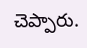చెప్పారు.